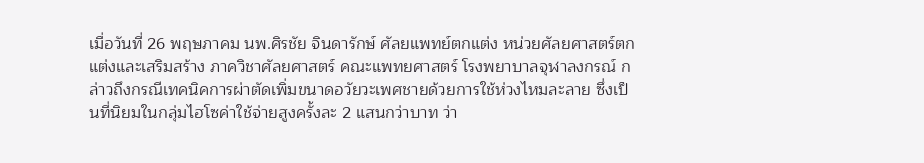เมื่อวันที่ 26 พฤษภาคม นพ.ศิรชัย จินดารักษ์ ศัลยแพทย์ตกแต่ง หน่วยศัลยศาสตร์ตกแต่งและเสริมสร้าง ภาควิชาศัลยศาสตร์ คณะแพทยศาสตร์ โรงพยาบาลจุฬาลงกรณ์ กล่าวถึงกรณีเทคนิคการผ่าตัดเพิ่มขนาดอวัยวะเพศชายด้วยการใช้ห่วงไหมละลาย ซึ่งเป็นที่นิยมในกลุ่มไฮโซค่าใช้จ่ายสูงครั้งละ 2 แสนกว่าบาท ว่า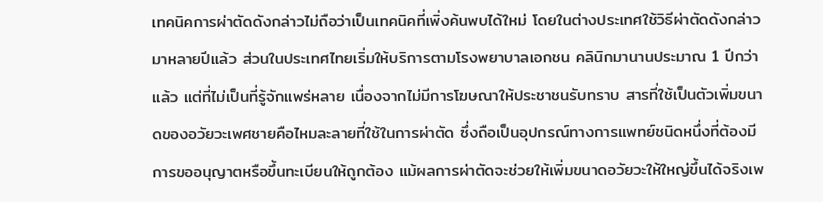เทคนิคการผ่าตัดดังกล่าวไม่ถือว่าเป็นเทคนิคที่เพิ่งค้นพบได้ใหม่ โดยในต่างประเทศใช้วิธีผ่าตัดดังกล่าวมาหลายปีแล้ว ส่วนในประเทศไทยเริ่มให้บริการตามโรงพยาบาลเอกชน คลินิกมานานประมาณ 1 ปีกว่าแล้ว แต่ที่ไม่เป็นที่รู้จักแพร่หลาย เนื่องจากไม่มีการโฆษณาให้ประชาชนรับทราบ สารที่ใช้เป็นตัวเพิ่มขนาดของอวัยวะเพศชายคือไหมละลายที่ใช้ในการผ่าตัด ซึ่งถือเป็นอุปกรณ์ทางการแพทย์ชนิดหนึ่งที่ต้องมีการขออนุญาตหรือขึ้นทะเบียนให้ถูกต้อง แม้ผลการผ่าตัดจะช่วยให้เพิ่มขนาดอวัยวะให้ใหญ่ขึ้นได้จริงเพ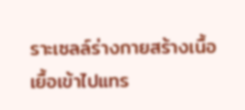ราะเซลล์ร่างกายสร้างเนื้อเยื้อเข้าไปแทร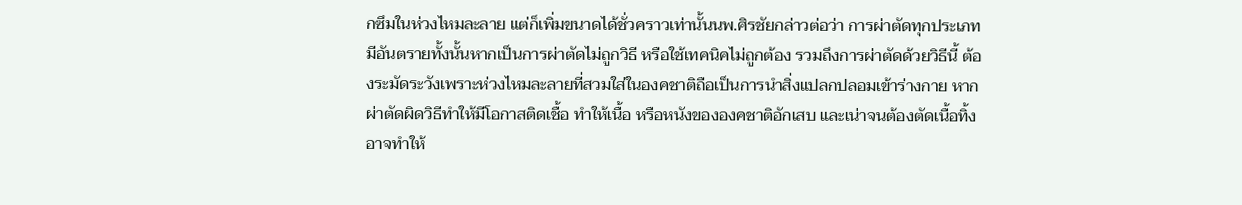กซึมในห่วงไหมละลาย แต่ก็เพิ่มขนาดได้ชั่วคราวเท่านั้นนพ.ศิรชัยกล่าวต่อว่า การผ่าตัดทุกประเภทมีอันตรายทั้งนั้นหากเป็นการผ่าตัดไม่ถูกวิธี หรือใช้เทคนิคไม่ถูกต้อง รวมถึงการผ่าตัดด้วยวิธีนี้ ต้องระมัดระวังเพราะห่วงไหมละลายที่สวมใส่ในองคชาติถือเป็นการนำสิ่งแปลกปลอมเข้าร่างกาย หากผ่าตัดผิดวิธีทำให้มีโอกาสติดเชื้อ ทำให้เนื้อ หรือหนังขององคชาติอักเสบ และเน่าจนต้องตัดเนื้อทิ้ง อาจทำให้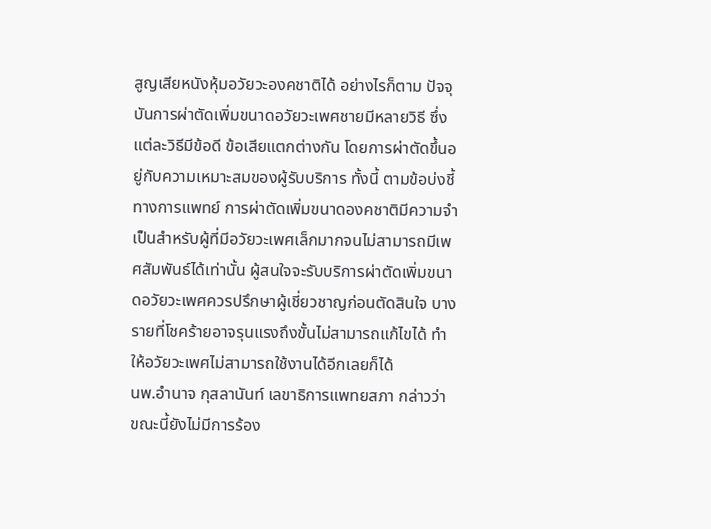สูญเสียหนังหุ้มอวัยวะองคชาติได้ อย่างไรก็ตาม ปัจจุบันการผ่าตัดเพิ่มขนาดอวัยวะเพศชายมีหลายวิธี ซึ่งแต่ละวิธีมีข้อดี ข้อเสียแตกต่างกัน โดยการผ่าตัดขึ้นอยู่กับความเหมาะสมของผู้รับบริการ ทั้งนี้ ตามข้อบ่งชี้ทางการแพทย์ การผ่าตัดเพิ่มขนาดองคชาติมีความจำเป็นสำหรับผู้ที่มีอวัยวะเพศเล็กมากจนไม่สามารถมีเพศสัมพันธ์ได้เท่านั้น ผู้สนใจจะรับบริการผ่าตัดเพิ่มขนาดอวัยวะเพศควรปรึกษาผู้เชี่ยวชาญก่อนตัดสินใจ บางรายที่โชคร้ายอาจรุนแรงถึงขั้นไม่สามารถแก้ไขได้ ทำให้อวัยวะเพศไม่สามารถใช้งานได้อีกเลยก็ได้
นพ.อำนาจ กุสลานันท์ เลขาธิการแพทยสภา กล่าวว่า ขณะนี้ยังไม่มีการร้อง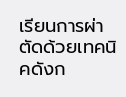เรียนการผ่าตัดด้วยเทคนิคดังก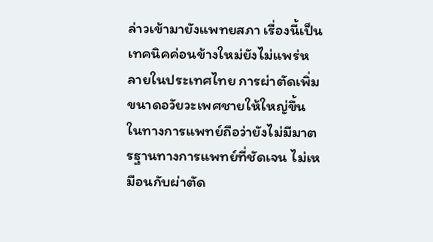ล่าวเข้ามายังแพทยสภา เรื่องนี้เป็นเทคนิคค่อนข้างใหม่ยังไม่แพร่หลายในประเทศไทย การผ่าตัดเพิ่มขนาดอวัยวะเพศชายให้ใหญ่ขึ้น ในทางการแพทย์ถือว่ายังไม่มีมาตรฐานทางการแพทย์ที่ชัดเจน ไม่เหมือนกับผ่าตัด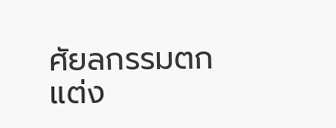ศัยลกรรมตกแต่ง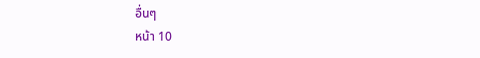อื่นๆ
หน้า 10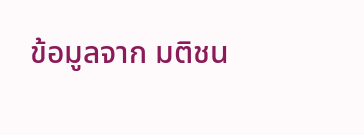ข้อมูลจาก มติชน